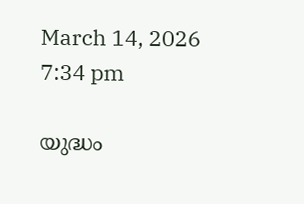March 14, 2026 7:34 pm

യുദ്ധം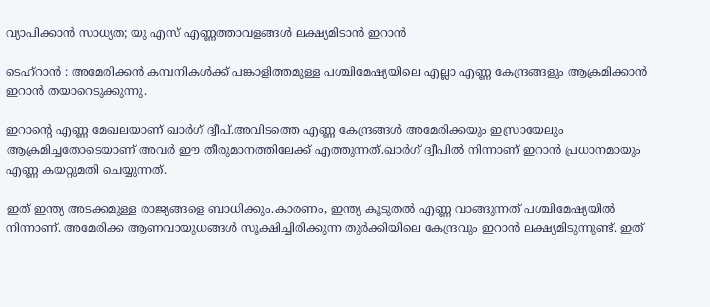വ്യാപിക്കാൻ സാധ്യത; യു എസ് എണ്ണത്താവളങ്ങൾ ലക്ഷ്യമിടാൻ ഇറാൻ

ടെഹ്റാൻ : അമേരിക്കന്‍ കമ്പനികള്‍ക്ക് പങ്കാളിത്തമുള്ള പശ്ചിമേഷ്യയിലെ എല്ലാ എണ്ണ കേന്ദ്രങ്ങളും ആക്രമിക്കാൻ ഇറാൻ തയാറെടുക്കുന്നു.

ഇറാൻ്റെ എണ്ണ മേഖലയാണ് ഖാര്‍ഗ് ദ്വീപ്.അവിടത്തെ എണ്ണ കേന്ദ്രങ്ങള്‍ അമേരിക്കയും ഇസ്രായേലും ആക്രമിച്ചതോടെയാണ് അവർ ഈ തീരുമാനത്തിലേക്ക് എത്തുന്നത്.ഖാര്‍ഗ് ദ്വീപിൽ നിന്നാണ് ഇറാന്‍ പ്രധാനമായും എണ്ണ കയറ്റുമതി ചെയ്യുന്നത്.

ഇത് ഇന്ത്യ അടക്കമുള്ള രാജ്യങ്ങളെ ബാധിക്കും.കാരണം, ഇന്ത്യ കൂടുതല്‍ എണ്ണ വാങ്ങുന്നത് പശ്ചിമേഷ്യയില്‍ നിന്നാണ്. അമേരിക്ക ആണവായുധങ്ങള്‍ സൂക്ഷിച്ചിരിക്കുന്ന തുര്‍ക്കിയിലെ കേന്ദ്രവും ഇറാന്‍ ലക്ഷ്യമിടുന്നുണ്ട്. ഇത്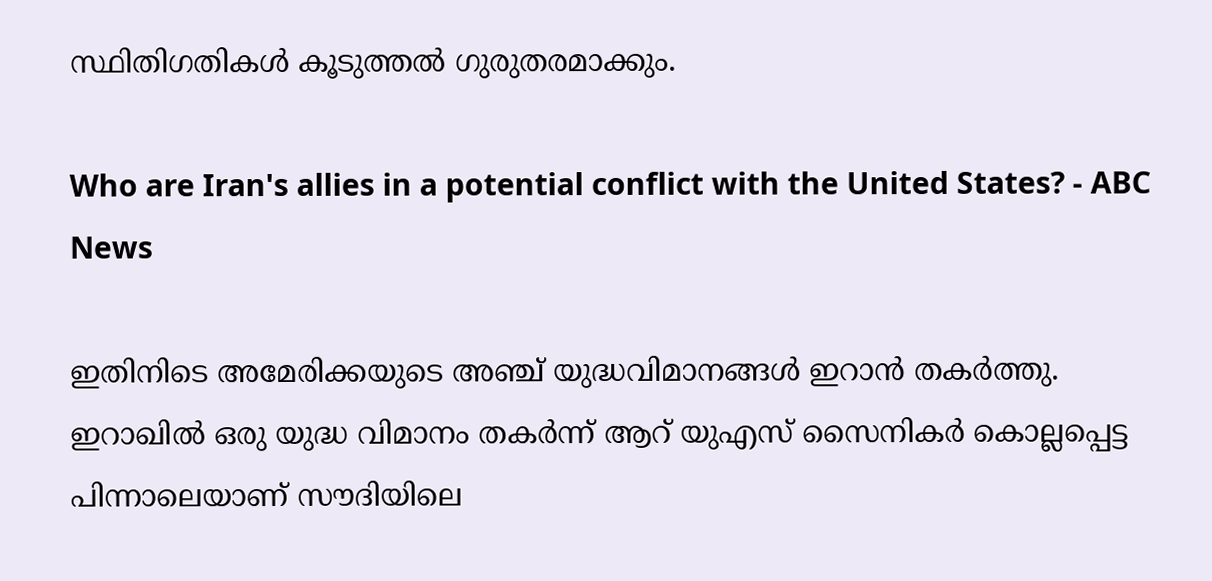സ്ഥിതിഗതികൾ കൂടുത്തൽ ഗുരുതരമാക്കും.

Who are Iran's allies in a potential conflict with the United States? - ABC  News

ഇതിനിടെ അമേരിക്കയുടെ അഞ്ച് യുദ്ധവിമാനങ്ങള്‍ ഇറാന്‍ തകര്‍ത്തു. ഇറാഖില്‍ ഒരു യുദ്ധ വിമാനം തകര്‍ന്ന് ആറ് യുഎസ് സൈനികര്‍ കൊല്ലപ്പെട്ട പിന്നാലെയാണ് സൗദിയിലെ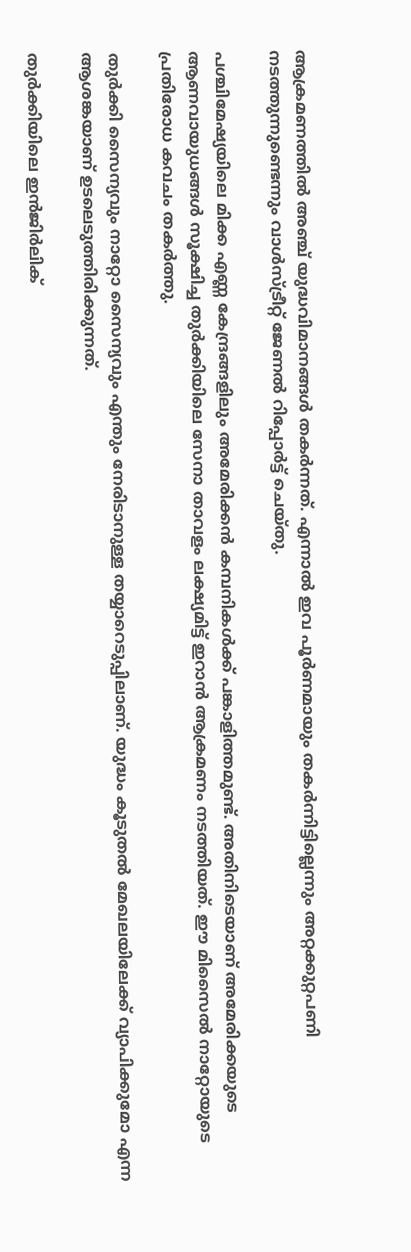ആക്രമണത്തില്‍ അഞ്ച് യുദ്ധവിമാനങ്ങള്‍ തകര്‍ന്നത്. എന്നാല്‍ ഇവ പൂര്‍ണമായും തകര്‍ന്നിട്ടില്ലെന്നും അറ്റക്കുറ്റപണി നടത്തുന്നുണ്ടെന്നും വാള്‍സ്ട്രീറ്റ് ജേണല്‍ റിപ്പോര്‍ട്ട് ചെയ്തു.

പശ്ചിമേഷ്യയിലെ മിക്ക എണ്ണ കേന്ദ്രങ്ങളിലും അമേരിക്കന്‍ കമ്പനികള്‍ക്ക് പങ്കാളിത്തമുണ്ട്. അതിനിടെയാണ് അമേരിക്കയുടെ ആണവായുധങ്ങള്‍ സൂക്ഷിച്ച തുര്‍ക്കിയിലെ സേനാ താവളം ലക്ഷ്യമിട്ട് ഇറാന്‍ ആക്രമണം നടത്തിയത്. ഈ മിസൈല്‍ നാറ്റോയുടെ പ്രതിരോധ കവചം തകര്‍ത്തു.

തുര്‍ക്കി സൈന്യവും നാറ്റോ സൈന്യവും എന്തും നേരിടാനുള്ള തയ്യാറെടുപ്പിലാണ്. യുദ്ധം കൂടുതല്‍ മേഖലയിലേക്ക് വ്യാപിക്കുമോ എന്ന ആശങ്കയാണ് ഉടലെടുത്തിരിക്കുന്നത്.

തുര്‍ക്കിയിലെ ഇന്‍ജിര്‍ലിക്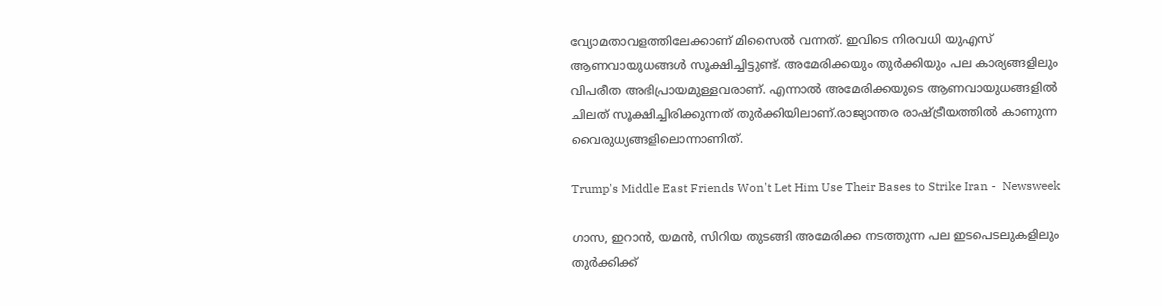വ്യോമതാവളത്തിലേക്കാണ് മിസൈല്‍ വന്നത്. ഇവിടെ നിരവധി യുഎസ് ആണവായുധങ്ങള്‍ സൂക്ഷിച്ചിട്ടുണ്ട്. അമേരിക്കയും തുര്‍ക്കിയും പല കാര്യങ്ങളിലും വിപരീത അഭിപ്രായമുള്ളവരാണ്. എന്നാല്‍ അമേരിക്കയുടെ ആണവായുധങ്ങളില്‍ ചിലത് സൂക്ഷിച്ചിരിക്കുന്നത് തുര്‍ക്കിയിലാണ്.രാജ്യാന്തര രാഷ്ട്രീയത്തില്‍ കാണുന്ന വൈരുധ്യങ്ങളിലൊന്നാണിത്.

Trump's Middle East Friends Won't Let Him Use Their Bases to Strike Iran -  Newsweek

ഗാസ, ഇറാന്‍, യമന്‍, സിറിയ തുടങ്ങി അമേരിക്ക നടത്തുന്ന പല ഇടപെടലുകളിലും തുര്‍ക്കിക്ക്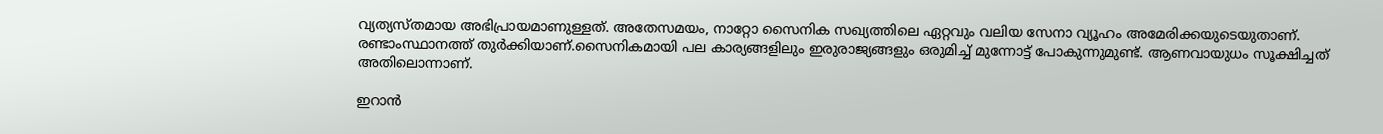വ്യത്യസ്തമായ അഭിപ്രായമാണുള്ളത്. അതേസമയം, നാറ്റോ സൈനിക സഖ്യത്തിലെ ഏറ്റവും വലിയ സേനാ വ്യൂഹം അമേരിക്കയുടെയുതാണ്. രണ്ടാംസ്ഥാനത്ത് തുര്‍ക്കിയാണ്.സൈനികമായി പല കാര്യങ്ങളിലും ഇരുരാജ്യങ്ങളും ഒരുമിച്ച് മുന്നോട്ട് പോകുന്നുമുണ്ട്. ആണവായുധം സൂക്ഷിച്ചത് അതിലൊന്നാണ്.

ഇറാന്‍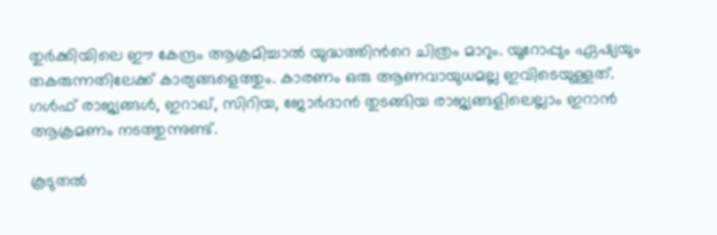തുര്‍ക്കിയിലെ ഈ കേന്ദ്രം ആക്രമിച്ചാല്‍ യുദ്ധത്തിന്‍റെ ചിത്രം മാറും. യൂറോപ്പും ഏഷ്യയും തകരുന്നതിലേക്ക് കാര്യങ്ങളെത്തും. കാരണം ഒരു ആണവായുധമല്ല ഇവിടെയുള്ളത്. ഗള്‍ഫ് രാജ്യങ്ങള്‍, ഇറാഖ്, സിറിയ, ജോര്‍ദാന്‍ തുടങ്ങിയ രാജ്യങ്ങളിലെല്ലാം ഇറാന്‍ ആക്രമണം നടത്തുന്നുണ്ട്.

കൂടുതൽ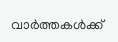വാർത്തകൾക്ക്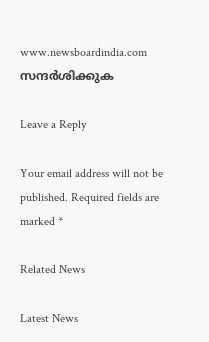www.newsboardindia.com സന്ദർശിക്കുക

Leave a Reply

Your email address will not be published. Required fields are marked *

Related News

Latest News